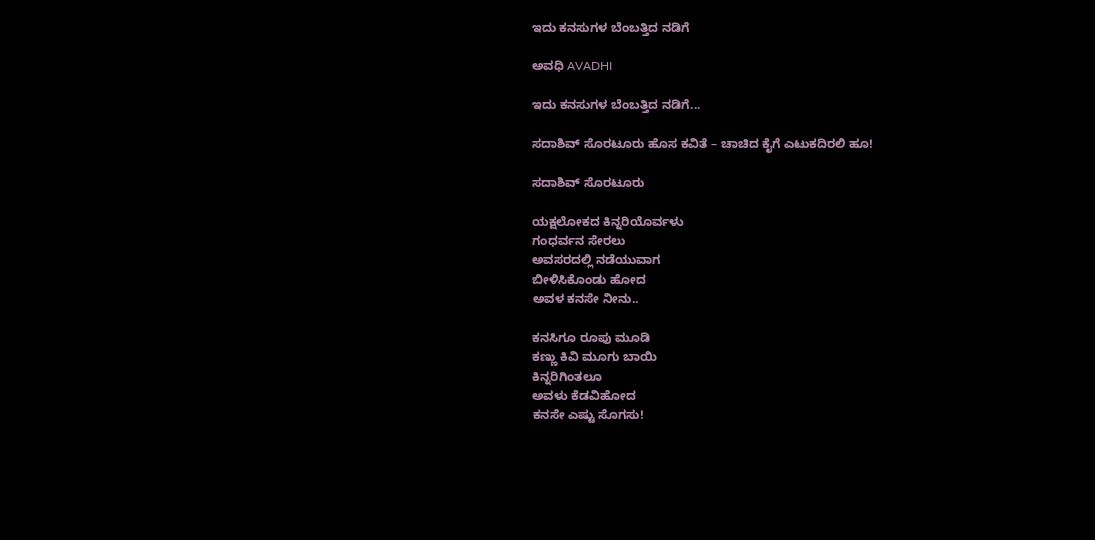ಇದು ಕನಸುಗಳ ಬೆಂಬತ್ತಿದ ನಡಿಗೆ‍

ಅವಧಿ AVADHI

ಇದು ಕನಸುಗಳ ಬೆಂಬತ್ತಿದ ನಡಿಗೆ...

ಸದಾಶಿವ್ ಸೊರಟೂರು ಹೊಸ ಕವಿತೆ – ಚಾಚಿದ ಕೈಗೆ ಎಟುಕದಿರಲಿ ಹೂ!

ಸದಾಶಿವ್ ಸೊರಟೂರು

ಯಕ್ಷಲೋಕದ ಕಿನ್ನರಿಯೊರ್ವಳು
ಗಂಧರ್ವನ ಸೇರಲು
ಅವಸರದಲ್ಲಿ ನಡೆಯುವಾಗ
ಬೀಳಿಸಿಕೊಂಡು ಹೋದ
ಅವಳ ಕನಸೇ ನೀನು..

ಕನಸಿಗೂ ರೂಪು ಮೂಡಿ
ಕಣ್ಣು ಕಿವಿ‌ ಮೂಗು ಬಾಯಿ
ಕಿನ್ನರಿಗಿಂತಲೂ
ಅವಳು ಕೆಡವಿಹೋದ
ಕನಸೇ ಎಷ್ಟು ಸೊಗಸು!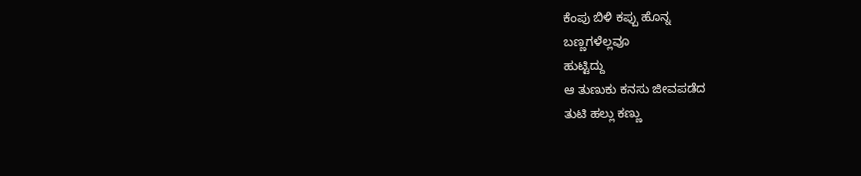ಕೆಂಪು ಬಿಳಿ ಕಪ್ಪು ಹೊನ್ನ
ಬಣ್ಣಗಳೆಲ್ಲವೂ
ಹುಟ್ಟಿದ್ದು
ಆ ತುಣುಕು ಕನಸು ಜೀವಪಡೆದ
ತುಟಿ ಹಲ್ಲು ಕಣ್ಣು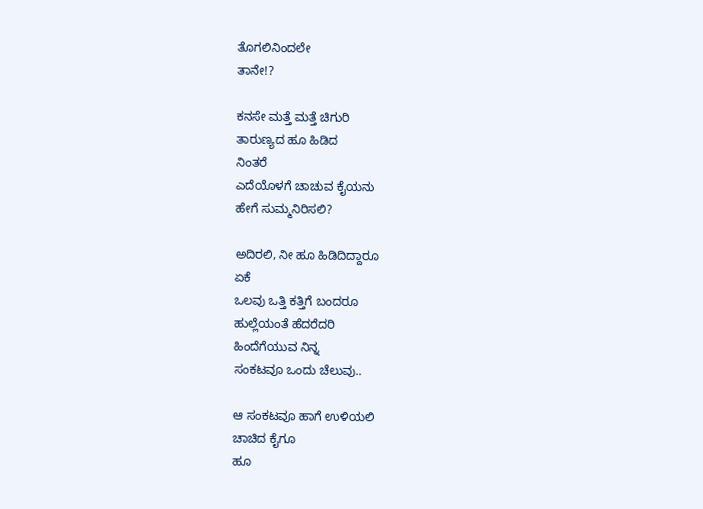ತೊಗಲಿನಿಂದಲೇ
ತಾನೇ!?

ಕನಸೇ ಮತ್ತೆ ಮತ್ತೆ ಚಿಗುರಿ
ತಾರುಣ್ಯದ ಹೂ ಹಿಡಿದ
ನಿಂತರೆ
ಎದೆಯೊಳಗೆ ಚಾಚುವ ಕೈಯನು
ಹೇಗೆ ಸುಮ್ಮನಿರಿಸಲಿ?

ಅದಿರಲಿ, ನೀ ಹೂ ಹಿಡಿದಿದ್ದಾರೂ
ಏಕೆ
ಒಲವು ಒತ್ತಿ ಕತ್ತಿಗೆ ಬಂದರೂ
ಹುಲ್ಲೆಯಂತೆ ಹೆದರೆದರಿ
ಹಿಂದೆಗೆಯುವ ನಿನ್ನ
ಸಂಕಟವೂ ಒಂದು ಚೆಲುವು..

ಆ ಸಂಕಟವೂ ಹಾಗೆ ಉಳಿಯಲಿ
ಚಾಚಿದ ಕೈಗೂ
ಹೂ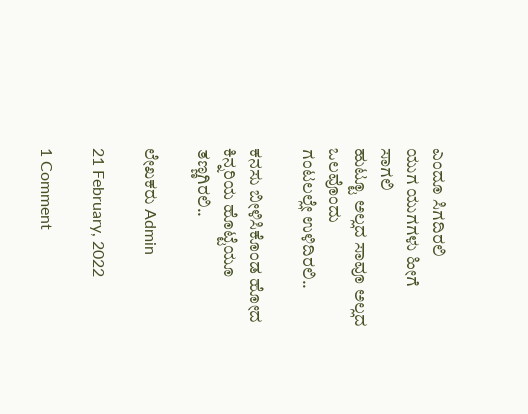ಎಂದೂ ಸಿಗದಿರಲಿ
ಯುಗ ಯುಗಗಳು ಹೀಗೆ
ಸಾಗಲಿ
ಹುಟ್ಟೂ ಅಲ್ಲದ ಸಾವೂ ಅಲ್ಲದ
ಒಲವೊಂದು
ಗಂಟಲಲ್ಲೇ ಉಳಿದಿರಲಿ..

ಕನಸು ಬೀಳಿಸಿಕೊಂಡ ಹೋದ
ಕಿನ್ನರಿಯ ಹೊಟ್ಟೆಯೂ
ತಣ್ಣಗಿರಲಿ..

ಲೇಖಕರು Admin

21 February, 2022

1 Comment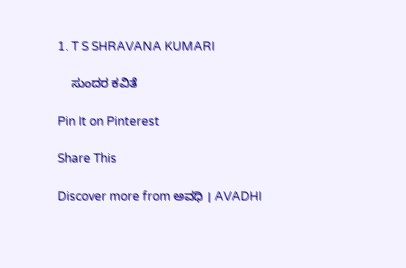1. T S SHRAVANA KUMARI

    ಸುಂದರ ಕವಿತೆ

Pin It on Pinterest

Share This

Discover more from ಅವಧಿ । AVADHI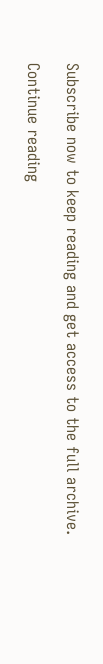Subscribe now to keep reading and get access to the full archive.

Continue reading